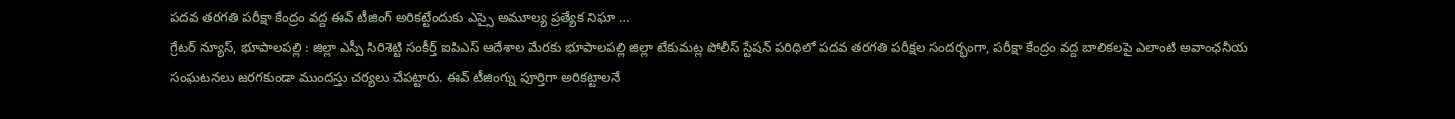పదవ తరగతి పరీక్షా కేంద్రం వద్ద ఈవ్ టీజింగ్ అరికట్టేందుకు ఎస్సై అమూల్య ప్రత్యేక నిఘా …
గ్రేటర్ న్యూస్, భూపాలపల్లి : జిల్లా ఎస్పీ సిరిశెట్టి సంకీర్త్ ఐపిఎస్ ఆదేశాల మేరకు భూపాలపల్లి జిల్లా టేకుమట్ల పోలీస్ స్టేషన్ పరిధిలో పదవ తరగతి పరీక్షల సందర్భంగా, పరీక్షా కేంద్రం వద్ద బాలికలపై ఎలాంటి అవాంఛనీయ సంఘటనలు జరగకుండా ముందస్తు చర్యలు చేపట్టారు. ఈవ్ టీజింగ్ను పూర్తిగా అరికట్టాలనే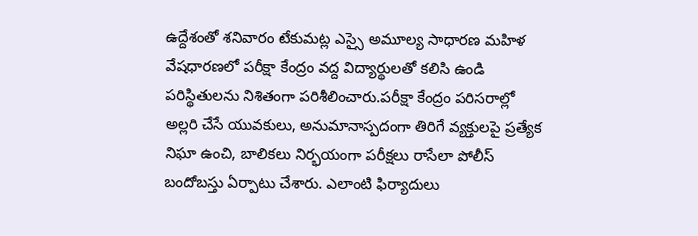ఉద్దేశంతో శనివారం టేకుమట్ల ఎస్సై అమూల్య సాధారణ మహిళ వేషధారణలో పరీక్షా కేంద్రం వద్ద విద్యార్థులతో కలిసి ఉండి పరిస్థితులను నిశితంగా పరిశీలించారు.పరీక్షా కేంద్రం పరిసరాల్లో అల్లరి చేసే యువకులు, అనుమానాస్పదంగా తిరిగే వ్యక్తులపై ప్రత్యేక నిఘా ఉంచి, బాలికలు నిర్భయంగా పరీక్షలు రాసేలా పోలీస్ బందోబస్తు ఏర్పాటు చేశారు. ఎలాంటి ఫిర్యాదులు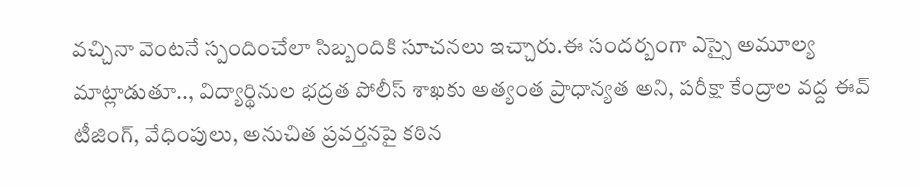వచ్చినా వెంటనే స్పందించేలా సిబ్బందికి సూచనలు ఇచ్చారు.ఈ సందర్బంగా ఎస్సై అమూల్య మాట్లాడుతూ.., విద్యార్థినుల భద్రత పోలీస్ శాఖకు అత్యంత ప్రాధాన్యత అని, పరీక్షా కేంద్రాల వద్ద ఈవ్ టీజింగ్, వేధింపులు, అనుచిత ప్రవర్తనపై కఠిన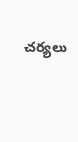చర్యలు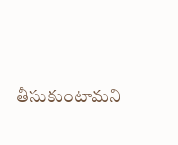తీసుకుంటామని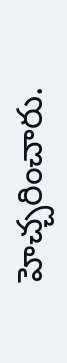హెచ్చరించారు.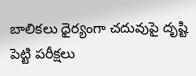బాలికలు ధైర్యంగా చదువుపై దృష్టి పెట్టి పరీక్షలు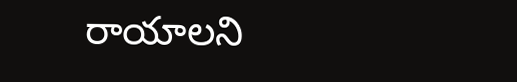రాయాలని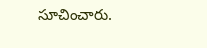సూచించారు.